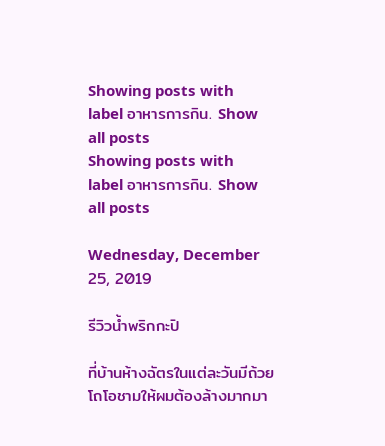Showing posts with label อาหารการกิน. Show all posts
Showing posts with label อาหารการกิน. Show all posts

Wednesday, December 25, 2019

รีวิวน้ำพริกกะปิ

ที่บ้านห้างฉัตรในแต่ละวันมีถ้วยโถโอชามให้ผมต้องล้างมากมา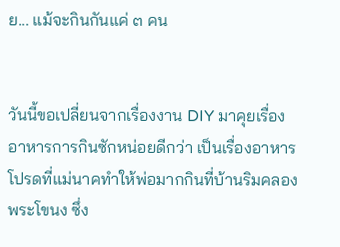ย... แม้จะกินกันแค่ ๓ คน


วันนี้ขอเปลี่ยนจากเรื่องงาน DIY มาคุยเรื่องอาหารการกินซักหน่อยดีกว่า เป็นเรื่องอาหารโปรดที่แม่นาคทำให้พ่อมากกินที่บ้านริมคลองพระโขนง ซึ่ง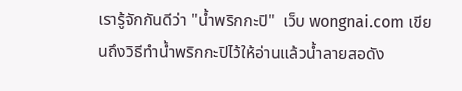เรารู้จักกันดีว่า "น้ำพริกกะปิ"  เว็บ wongnai.com เขียนถึงวิธีทำน้ำพริกกะปิไว้ให้อ่านแล้วน้ำลายสอดัง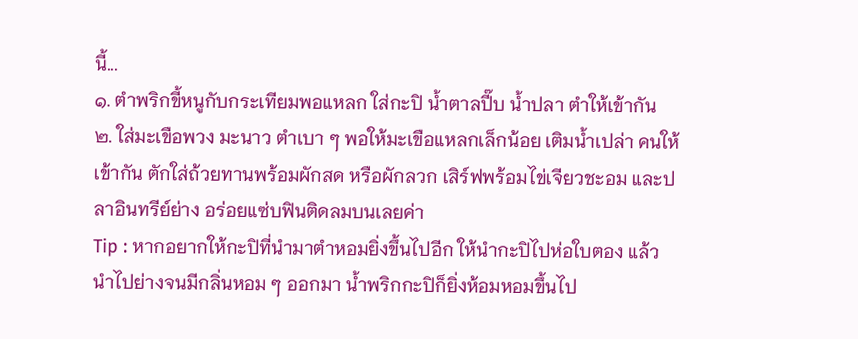นี้...
๑. ตำพริกขี้หนูกับกระเทียมพอแหลก ใส่กะปิ น้ำตาลปี๊บ น้ำปลา ตำให้เข้ากัน
๒. ใส่มะเขือพวง มะนาว ตำเบา ๆ พอให้มะเขือแหลกเล็กน้อย เติมน้ำเปล่า คนให้เข้ากัน ตักใส่ถ้วยทานพร้อมผักสด หรือผักลวก เสิร์ฟพร้อมไข่เจียวชะอม และปลาอินทรีย์ย่าง อร่อยแซ่บฟินติดลมบนเลยค่า
Tip : หากอยากให้กะปิที่นำมาตำหอมยิ่งขึ้นไปอีก ให้นำกะปิไปห่อใบตอง แล้วนำไปย่างจนมีกลิ่นหอม ๆ ออกมา น้ำพริกกะปิก็ยิ่งห้อมหอมขึ้นไป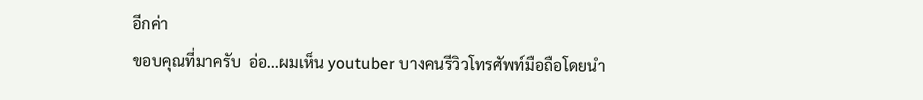อีกค่า
ขอบคุณที่มาครับ  อ่อ...ผมเห็น youtuber บางคนรีวิวโทรศัพท์มือถือโดยนำ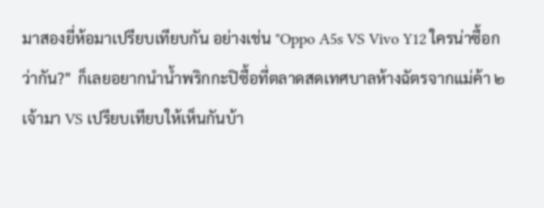มาสองยี่ห้อมาเปรียบเทียบกัน อย่างเช่น "Oppo A5s VS Vivo Y12 ใครน่าซื้อกว่ากัน?"  ก็เลยอยากนำน้ำพริกกะปิซื้อที่ตลาดสดเทศบาลห้างฉัตรจากแม่ค้า ๒ เจ้ามา VS เปรียบเทียบให้เห็นกันบ้า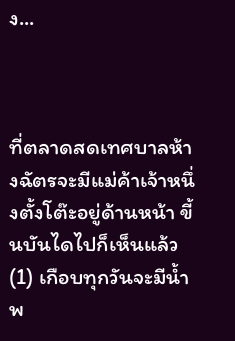ง...



ที่ตลาดสดเทศบาลห้างฉัตรจะมีแม่ค้าเจ้าหนึ่งตั้งโต๊ะอยู่ด้านหน้า ขี้นบันไดไปก็เห็นแล้ว (1) เกือบทุกวันจะมีน้ำพ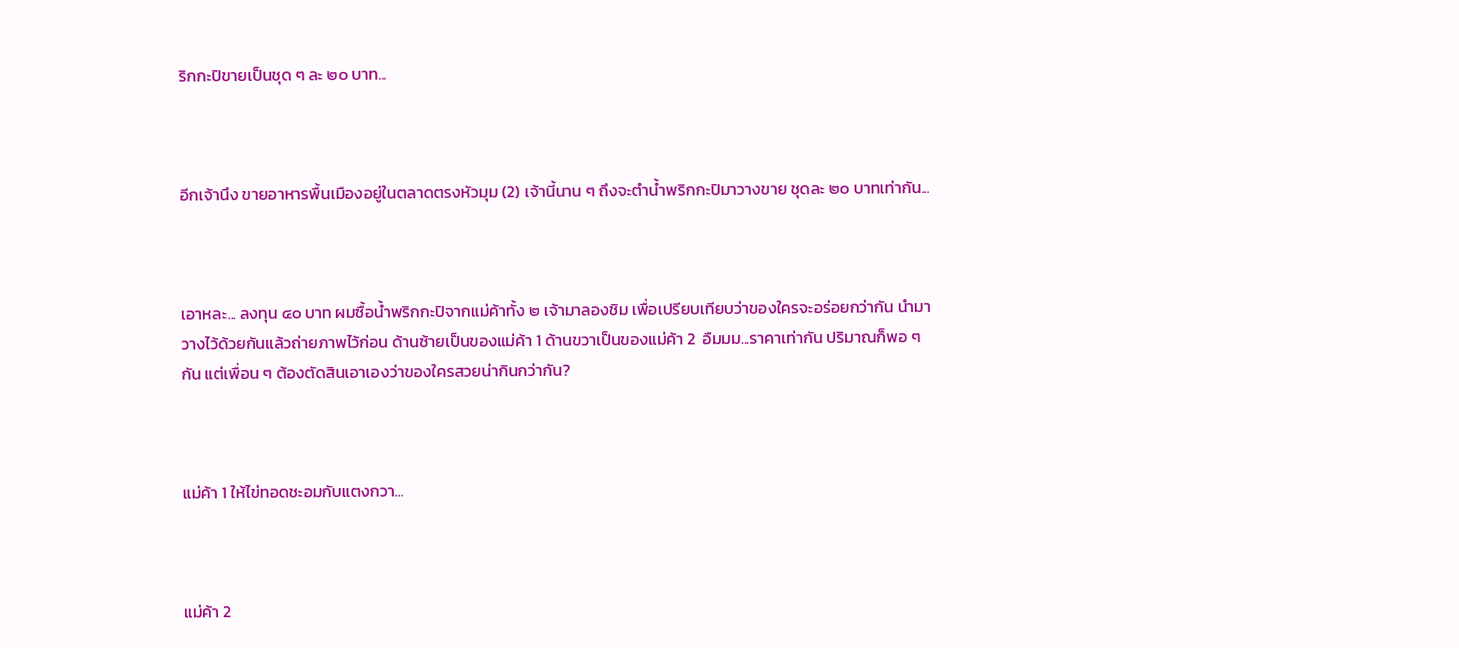ริกกะปิขายเป็นชุด ๆ ละ ๒๐ บาท...



อีกเจ้านึง ขายอาหารพื้นเมืองอยู่ในตลาดตรงหัวมุม (2) เจ้านี้นาน ๆ ถึงจะตำน้ำพริกกะปิมาวางขาย ชุดละ ๒๐ บาทเท่ากัน...



เอาหละ... ลงทุน ๔๐ บาท ผมซื้อน้ำพริกกะปิจากแม่ค้าทั้ง ๒ เจ้ามาลองชิม เพื่อเปรียบเทียบว่าของใครจะอร่อยกว่ากัน นำมาวางไว้ด้วยกันแล้วถ่ายภาพไว้ก่อน ด้านซ้ายเป็นของแม่ค้า 1 ด้านขวาเป็นของแม่ค้า 2  อืมมม...ราคาเท่ากัน ปริมาณก็พอ ๆ กัน แต่เพื่อน ๆ ต้องตัดสินเอาเองว่าของใครสวยน่ากินกว่ากัน?



แม่ค้า 1 ให้ไข่ทอดชะอมกับแตงกวา...



แม่ค้า 2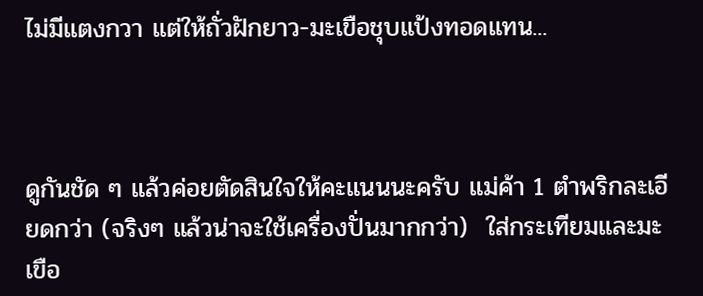ไม่มีแตงกวา แต่ให้ถั่วฝักยาว-มะเขือชุบแป้งทอดแทน...



ดูกันชัด ๆ แล้วค่อยตัดสินใจให้คะแนนนะครับ แม่ค้า 1 ตำพริกละเอียดกว่า (จริงๆ แล้วน่าจะใช้เครื่องปั่นมากกว่า)  ใส่กระเทียมและมะเขือ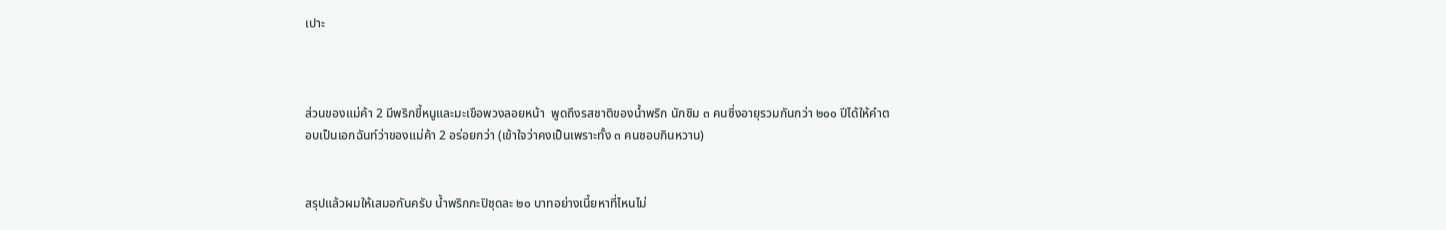เปาะ



ส่วนของแม่ค้า 2 มีพริกขี้หนูและมะเขือพวงลอยหน้า  พูดถึงรสชาติของน้ำพริก นักชิม ๓ คนซึ่งอายุรวมกันกว่า ๒๐๐ ปีได้ให้คำตอบเป็นเอกฉันท์ว่าของแม่ค้า 2 อร่อยกว่า (เข้าใจว่าคงเป็นเพราะทั้ง ๓ คนชอบกินหวาน)


สรุปแล้วผมให้เสมอกันครับ น้ำพริกกะปิชุดละ ๒๐ บาทอย่างเนี้ยหาที่ไหนไม่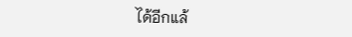ได้อีกแล้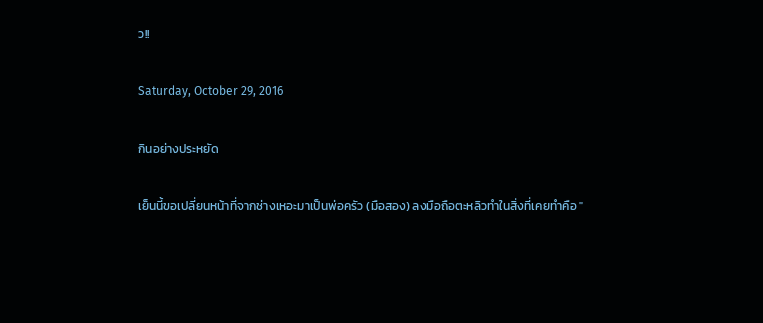ว!!

Saturday, October 29, 2016

กินอย่างประหยัด

เย็นนี้ขอเปลี่ยนหน้าที่จากช่างเหอะมาเป็นพ่อครัว (มือสอง) ลงมือถือตะหลิวทำในสิ่งที่เคยทำคือ "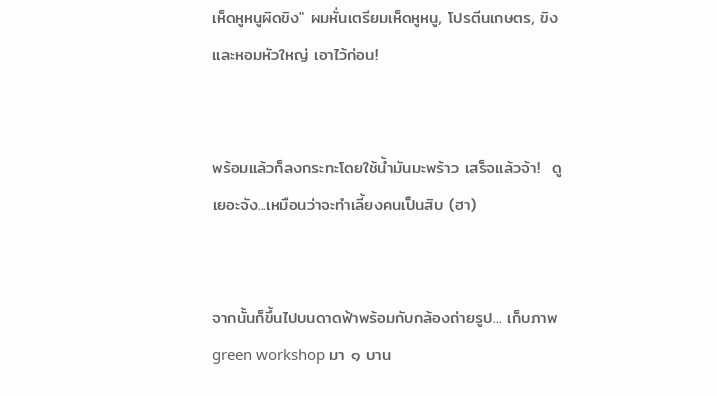เห็ดหูหนูผิดขิง" ผมหั่นเตรียมเห็ดหูหนู, โปรตีนเกษตร, ขิง และหอมหัวใหญ่ เอาไว้ก่อน!


พร้อมแล้วก็ลงกระทะโดยใช้น้ำมันมะพร้าว เสร็จแล้วจ้า!  ดูเยอะจัง...เหมือนว่าจะทำเลี้ยงคนเป็นสิบ (ฮา)


จากนั้นก็ขึ้นไปบนดาดฟ้าพร้อมกับกล้องถ่ายรูป... เก็บภาพ green workshop มา ๑ บาน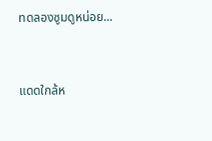ทดลองซูมดูหน่อย...


แดดใกล้ห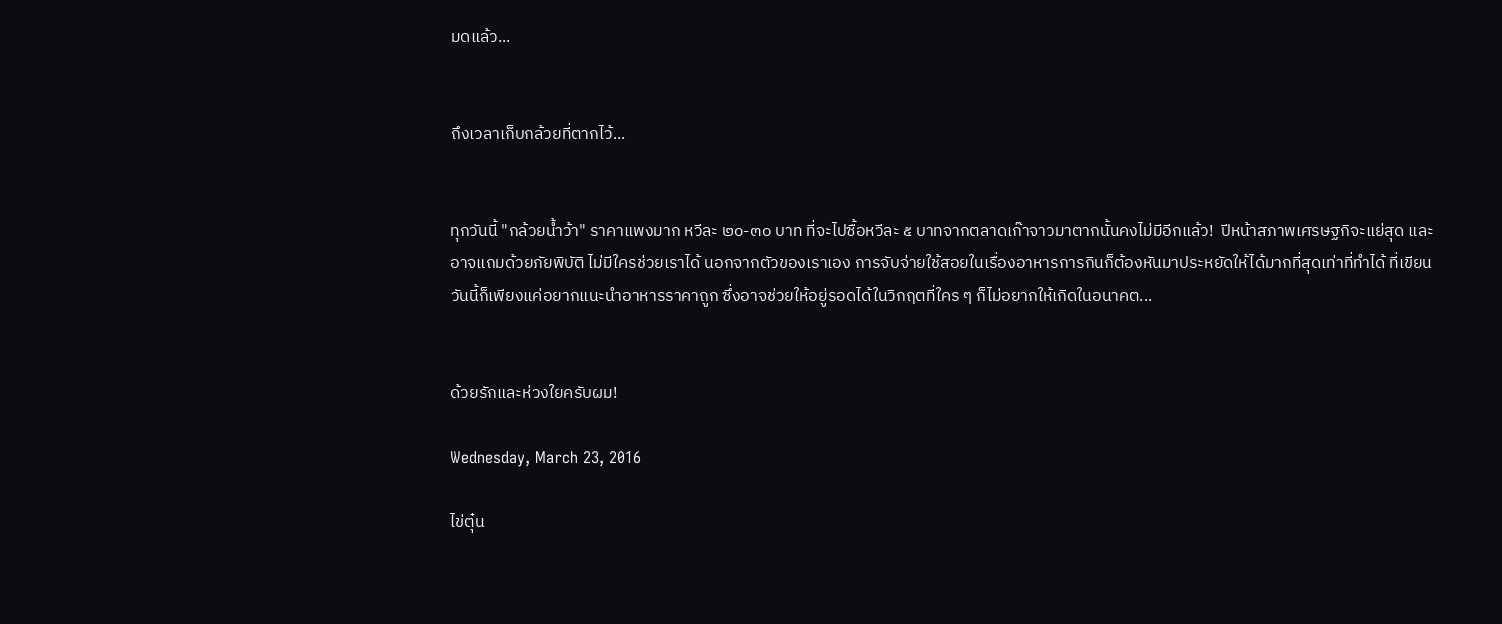มดแล้ว...


ถึงเวลาเก็บกล้วยที่ตากไว้...


ทุกวันนี้ "กล้วยน้ำว้า" ราคาแพงมาก หวีละ ๒๐-๓๐ บาท ที่จะไปซื้อหวีละ ๕ บาทจากตลาดเก๊าจาวมาตากนั้นคงไม่มีอีกแล้ว!  ปีหน้าสภาพเศรษฐกิจะแย่สุด และอาจแถมด้วยภัยพิบัติ ไม่มีใครช่วยเราได้ นอกจากตัวของเราเอง การจับจ่ายใช้สอยในเรื่องอาหารการกินก็ต้องหันมาประหยัดให้ได้มากที่สุดเท่าที่ทำได้ ที่เขียนวันนี้ก็เพียงแค่อยากแนะนำอาหารราคาถูก ซึ่งอาจช่วยให้อยู่รอดได้ในวิกฤตที่ใคร ๆ ก็ไม่อยากให้เกิดในอนาคต...


ด้วยรักและห่วงใยครับผม!

Wednesday, March 23, 2016

ไข่ตุ๋น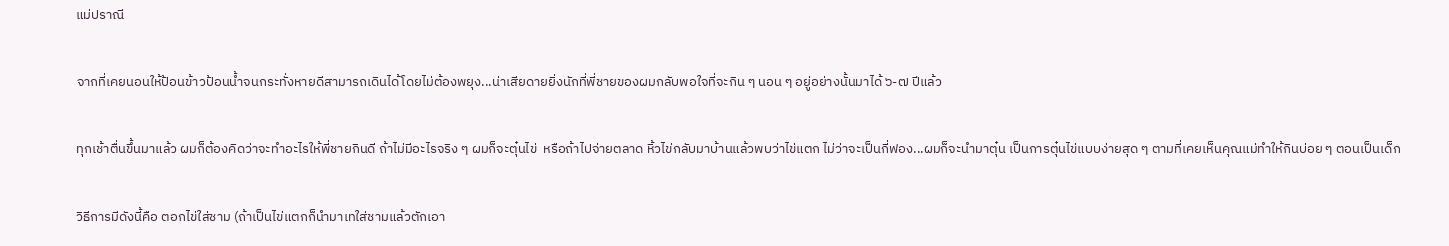แม่ปราณี

จากที่เคยนอนให้ป้อนข้าวป้อนน้ำจนกระทั่งหายดีสามารถเดินได้โดยไม่ต้องพยุง...น่าเสียดายยิ่งนักที่พี่ชายของผมกลับพอใจที่จะกิน ๆ นอน ๆ อยู่อย่างนั้นมาได้ ๖-๗ ปีแล้ว

ทุกเช้าตื่นขึ้นมาแล้ว ผมก็ต้องคิดว่าจะทำอะไรให้พี่ชายกินดี ถ้าไม่มีอะไรจริง ๆ ผมก็จะตุ๋นไข่  หรือถ้าไปจ่ายตลาด หิ้วไข่กลับมาบ้านแล้วพบว่าไข่แตก ไม่ว่าจะเป็นกี่ฟอง...ผมก็จะนำมาตุ๋น เป็นการตุ๋นไข่แบบง่ายสุด ๆ ตามที่เคยเห็นคุณแม่ทำให้กินบ่อย ๆ ตอนเป็นเด็ก

วิธีการมีดังนี้คือ ตอกไข่ใส่ชาม (ถ้าเป็นไข่แตกก็นำมาเทใส่ชามแล้วตักเอา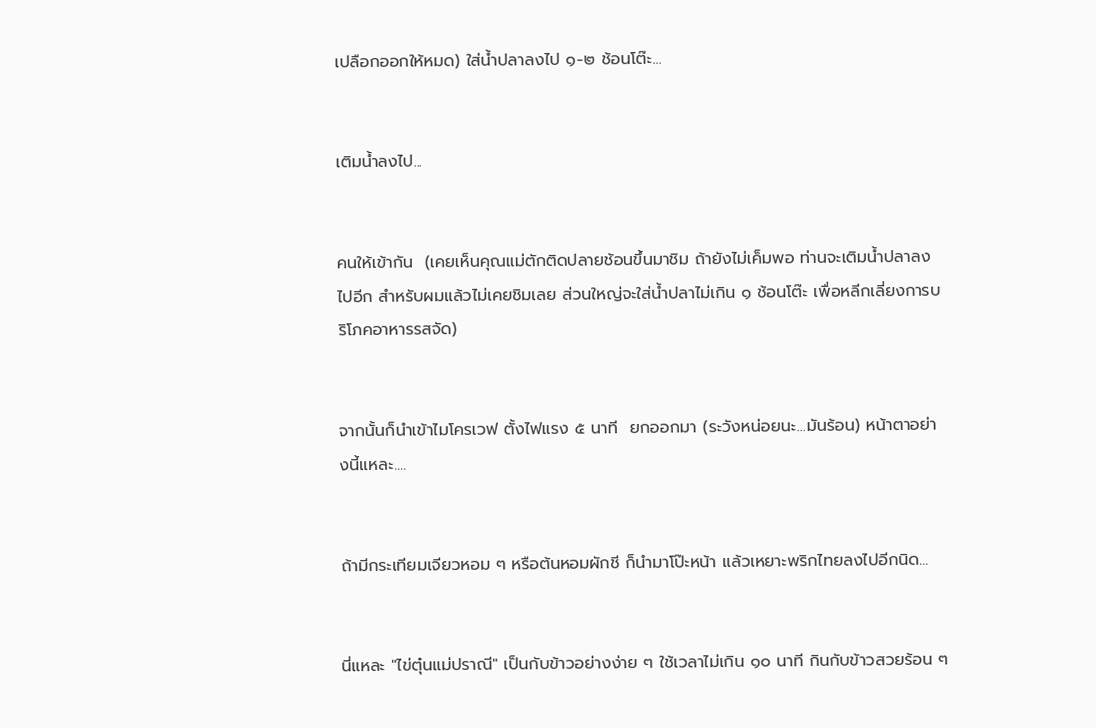เปลือกออกให้หมด) ใส่น้ำปลาลงไป ๑-๒ ช้อนโต๊ะ...


เติมน้ำลงไป...


คนให้เข้ากัน  (เคยเห็นคุณแม่ตักติดปลายช้อนขึ้นมาชิม ถ้ายังไม่เค็มพอ ท่านจะเติมน้ำปลาลงไปอีก สำหรับผมแล้วไม่เคยชิมเลย ส่วนใหญ่จะใส่น้ำปลาไม่เกิน ๑ ช้อนโต๊ะ เพื่อหลีกเลี่ยงการบริโภคอาหารรสจัด)


จากนั้นก็นำเข้าไมโครเวฟ ตั้งไฟแรง ๕ นาที  ยกออกมา (ระวังหน่อยนะ...มันร้อน) หน้าตาอย่างนี้แหละ....


ถ้ามีกระเทียมเจียวหอม ๆ หรือต้นหอมผักชี ก็นำมาโป๊ะหน้า แล้วเหยาะพริกไทยลงไปอีกนิด...


นี่แหละ "ไข่ตุ๋นแม่ปราณี" เป็นกับข้าวอย่างง่าย ๆ ใช้เวลาไม่เกิน ๑๐ นาที กินกับข้าวสวยร้อน ๆ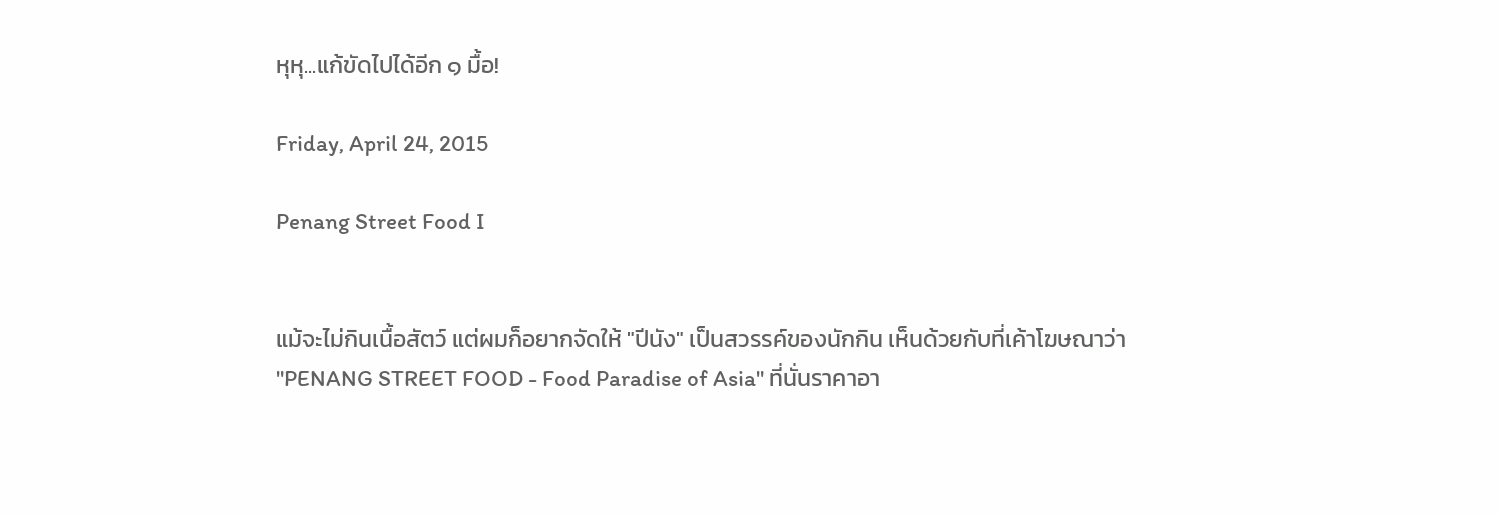หุหุ...แก้ขัดไปได้อีก ๑ มื้อ!

Friday, April 24, 2015

Penang Street Food I


แม้จะไม่กินเนื้อสัตว์ แต่ผมก็อยากจัดให้ "ปีนัง" เป็นสวรรค์ของนักกิน เห็นด้วยกับที่เค้าโฆษณาว่า "PENANG STREET FOOD - Food Paradise of Asia" ที่นั่นราคาอา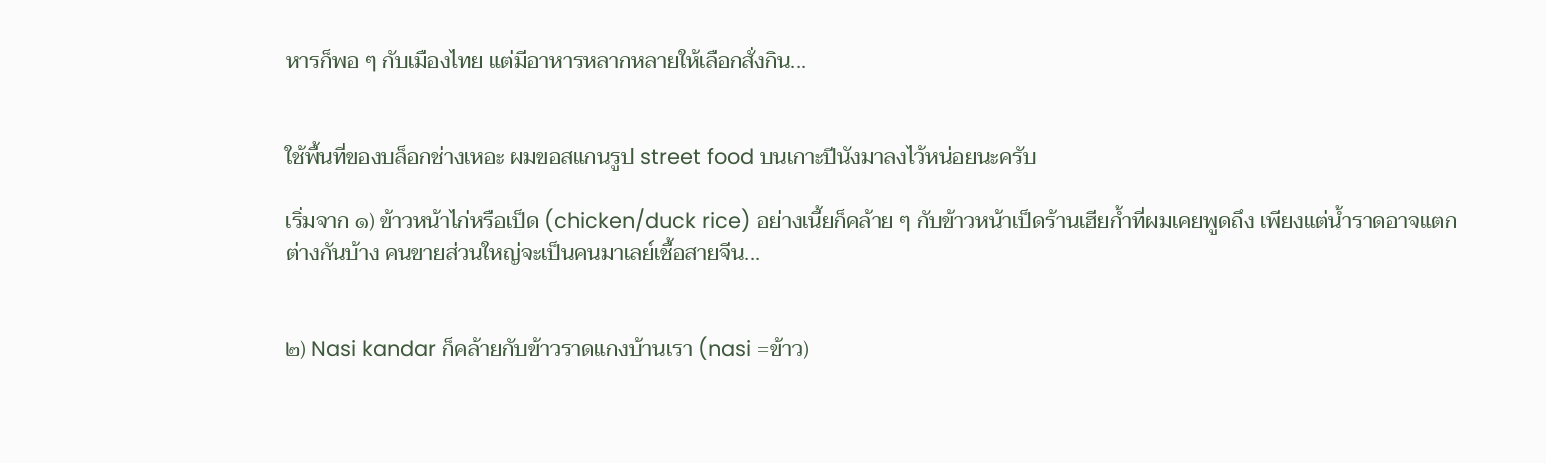หารก็พอ ๆ กับเมืองไทย แต่มีอาหารหลากหลายให้เลือกสั่งกิน...


ใช้พื้นที่ของบล็อกช่างเหอะ ผมขอสแกนรูป street food บนเกาะปีนังมาลงไว้หน่อยนะครับ

เริ่มจาก ๑) ข้าวหน้าไก่หรือเป็ด (chicken/duck rice) อย่างเนี้ยก็คล้าย ๆ กับข้าวหน้าเป็ดร้านเฮียก้ำที่ผมเคยพูดถึง เพียงแต่น้ำราดอาจแตกต่างกันบ้าง คนขายส่วนใหญ่จะเป็นคนมาเลย์เชื้อสายจีน...


๒) Nasi kandar ก็คล้ายกับข้าวราดแกงบ้านเรา (nasi =ข้าว)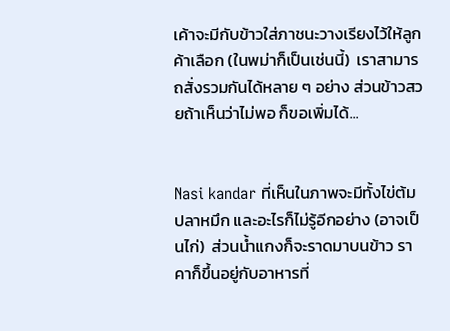เค้าจะมีกับข้าวใส่ภาชนะวางเรียงไว้ให้ลูกค้าเลือก (ในพม่าก็เป็นเช่นนี้)  เราสามารถสั่งรวมกันได้หลาย ๆ อย่าง ส่วนข้าวสวยถ้าเห็นว่าไม่พอ ก็ขอเพิ่มได้...


Nasi kandar ที่เห็นในภาพจะมีทั้งไข่ต้ม ปลาหมึก และอะไรก็ไม่รู้อีกอย่าง (อาจเป็นไก่)  ส่วนน้ำแกงก็จะราดมาบนข้าว ราคาก็ขึ้นอยู่กับอาหารที่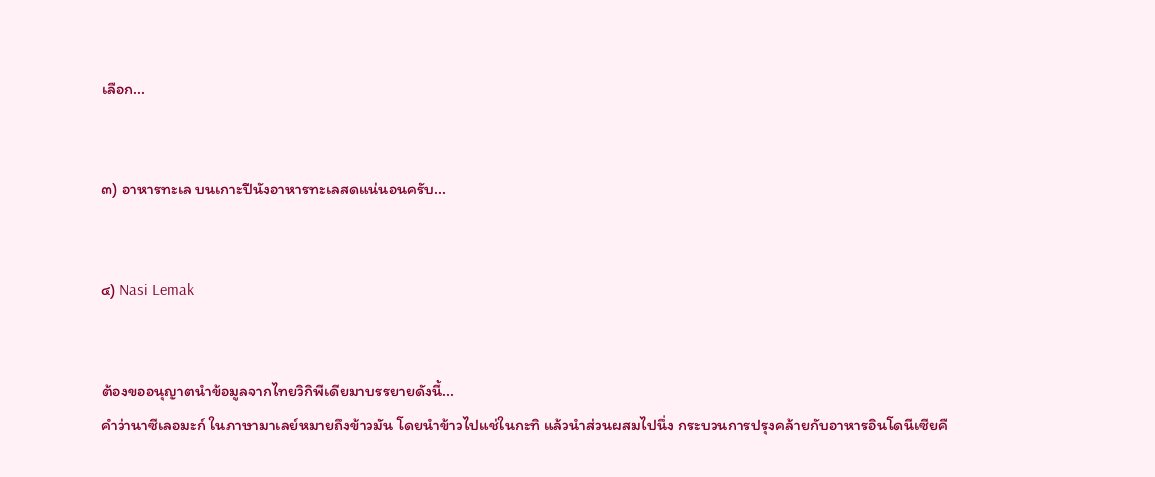เลือก...


๓) อาหารทะเล บนเกาะปีนังอาหารทะเลสดแน่นอนครับ...


๔) Nasi Lemak


ต้องขออนุญาตนำข้อมูลจากไทยวิกิพีเดียมาบรรยายดังนี้...
คำว่านาซีเลอมะก์ ในภาษามาเลย์หมายถึงข้าวมัน โดยนำข้าวไปแช่ในกะทิ แล้วนำส่วนผสมไปนึ่ง กระบวนการปรุงคล้ายกับอาหารอินโดนีเซียคื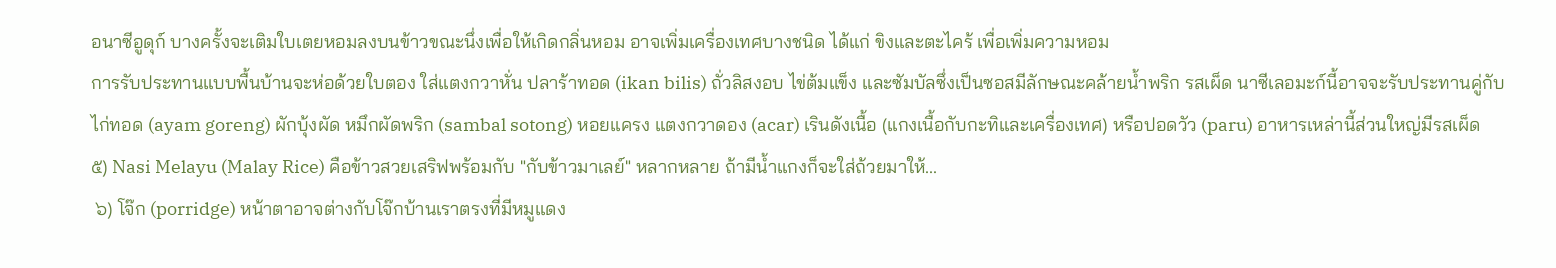อนาซีอูดุก์ บางครั้งจะเติมใบเตยหอมลงบนข้าวขณะนึ่งเพื่อให้เกิดกลิ่นหอม อาจเพิ่มเครื่องเทศบางชนิด ได้แก่ ขิงและตะไคร้ เพื่อเพิ่มความหอม
การรับประทานแบบพื้นบ้านจะห่อด้วยใบตอง ใส่แตงกวาหั่น ปลาร้าทอด (ikan bilis) ถั่วลิสงอบ ไข่ต้มแข็ง และซัมบัลซึ่งเป็นซอสมีลักษณะคล้ายน้ำพริก รสเผ็ด นาซีเลอมะก์นี้อาจจะรับประทานคู่กับไก่ทอด (ayam goreng) ผักบุ้งผัด หมึกผัดพริก (sambal sotong) หอยแครง แตงกวาดอง (acar) เรินดังเนื้อ (แกงเนื้อกับกะทิและเครื่องเทศ) หรือปอดวัว (paru) อาหารเหล่านี้ส่วนใหญ่มีรสเผ็ด
๕) Nasi Melayu (Malay Rice) คือข้าวสวยเสริฟพร้อมกับ "กับข้าวมาเลย์" หลากหลาย ถ้ามีน้ำแกงก็จะใส่ถ้วยมาให้...
 ๖) โจ๊ก (porridge) หน้าตาอาจต่างกับโจ๊กบ้านเราตรงที่มีหมูแดง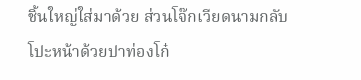ชิ้นใหญ่ใส่มาด้วย ส่วนโจ๊กเวียดนามกลับโปะหน้าด้วยปาท่องโก๋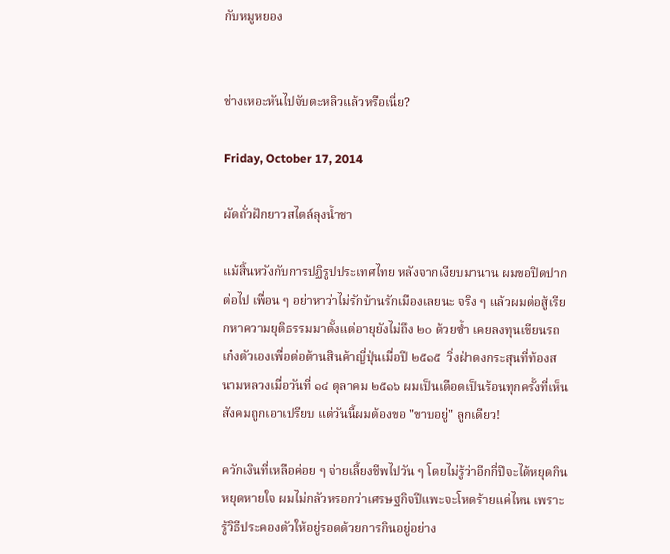กับหมูหยอง


ช่างเหอะหันไปจับตะหลิวแล้วหรือเนี่ย?

Friday, October 17, 2014

ผัดถั่วฝักยาวสไตล์ลุงน้ำชา

แม้สิ้นหวังกับการปฏิรูปประเทศไทย หลังจากเงียบมานาน ผมขอปิดปากต่อไป เพื่อน ๆ อย่าหาว่าไม่รักบ้านรักเมืองเลยนะ จริง ๆ แล้วผมต่อสู้เรียกหาความยุติธรรมมาตั้งแต่อายุยังไม่ถึง ๒๐ ด้วยซ้ำ เคยลงทุนเขียนรถเก๋งตัวเองเพื่อต่อต้านสินค้าญี่ปุ่นเมื่อปี ๒๕๑๕  วิ่งฝ่าดงกระสุนที่ท้องสนามหลวงเมื่อวันที่ ๑๔ ตุลาคม ๒๕๑๖ ผมเป็นเดือดเป็นร้อนทุกครั้งที่เห็นสังคมถูกเอาเปรียบ แต่วันนี้ผมต้องขอ "ขาบอยู่" ลูกเดียว!

ควักเงินที่เหลือค่อย ๆ จ่ายเลี้ยงชีพไปวัน ๆ โดยไม่รู้ว่าอีกกี่ปีจะได้หยุดกินหยุดหายใจ ผมไม่กลัวหรอกว่าเศรษฐกิจปีแพะจะโหดร้ายแค่ไหน เพราะรู้วิธีประคองตัวให้อยู่รอดด้วยการกินอยู่อย่าง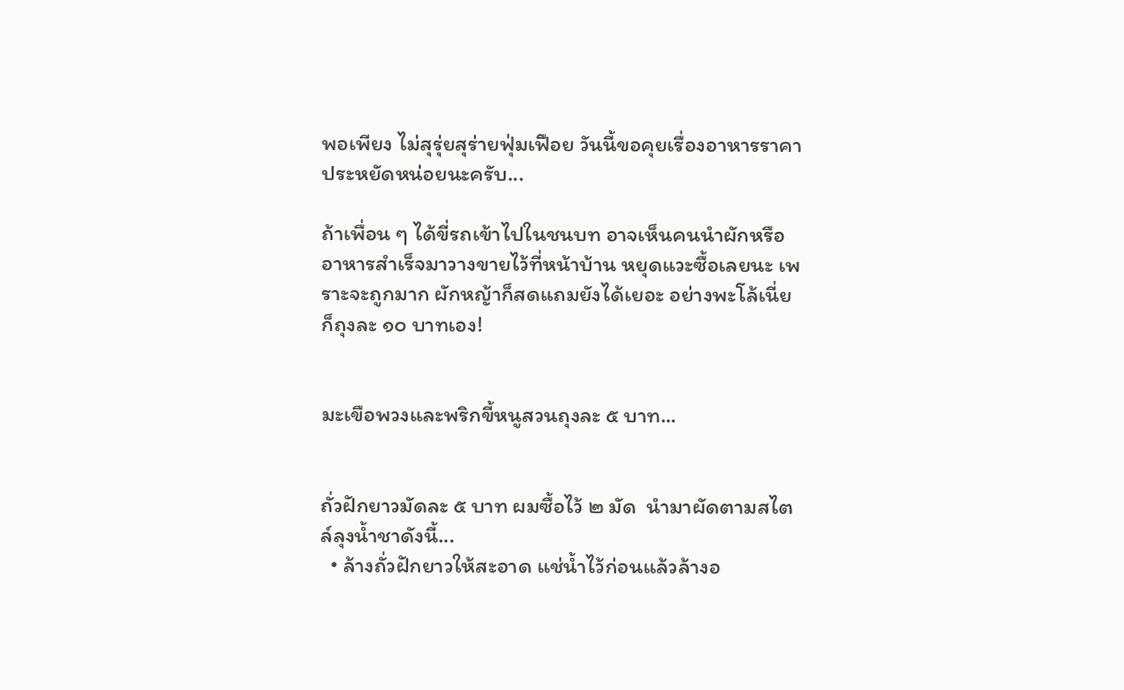พอเพียง ไม่สุรุ่ยสุร่ายฟุ่มเฟือย วันนี้ขอคุยเรื่องอาหารราคาประหยัดหน่อยนะครับ...

ถ้าเพื่อน ๆ ได้ขี่รถเข้าไปในชนบท อาจเห็นคนนำผักหรืออาหารสำเร็จมาวางขายไว้ที่หน้าบ้าน หยุดแวะซื้อเลยนะ เพราะจะถูกมาก ผักหญ้าก็สดแถมยังได้เยอะ อย่างพะโล้เนี่ยก็ถุงละ ๑๐ บาทเอง!


มะเขือพวงและพริกขี้หนูสวนถุงละ ๕ บาท...


ถั่วฝักยาวมัดละ ๕ บาท ผมซื้อไว้ ๒ มัด  นำมาผัดตามสไตล์ลุงน้ำชาดังนี้...
  • ล้างถั่วฝักยาวให้สะอาด แช่น้ำไว้ก่อนแล้วล้างอ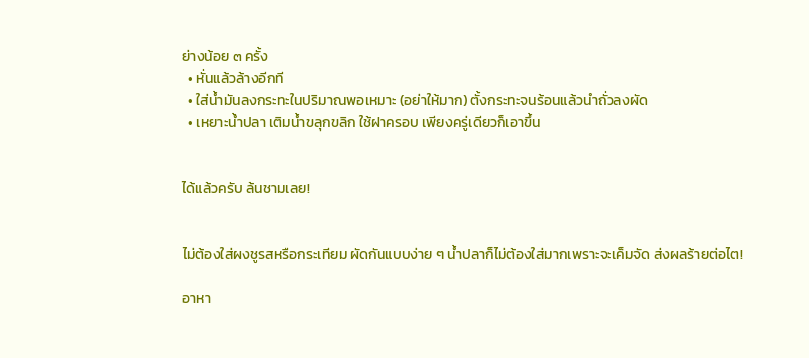ย่างน้อย ๓ ครั้ง
  • หั่นแล้วล้างอีกที
  • ใส่น้ำมันลงกระทะในปริมาณพอเหมาะ (อย่าให้มาก) ตั้งกระทะจนร้อนแล้วนำถั่วลงผัด
  • เหยาะน้ำปลา เติมน้ำขลุกขลิก ใช้ฝาครอบ เพียงครู่เดียวก็เอาขึ้น


ได้แล้วครับ ล้นชามเลย!


ไม่ต้องใส่ผงชูรสหรือกระเทียม ผัดกันแบบง่าย ๆ น้ำปลาก็ไม่ต้องใส่มากเพราะจะเค็มจัด ส่งผลร้ายต่อไต!

อาหา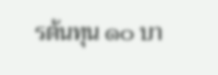รต้นทุน ๑๐ บา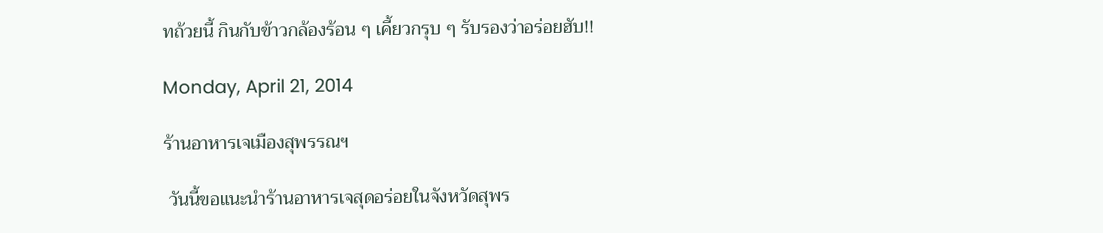ทถ้วยนี้ กินกับข้าวกล้องร้อน ๆ เคี้ยวกรุบ ๆ รับรองว่าอร่อยฮับ!!

Monday, April 21, 2014

ร้านอาหารเจเมืองสุพรรณฯ

 วันนี้ขอแนะนำร้านอาหารเจสุดอร่อยในจังหวัดสุพร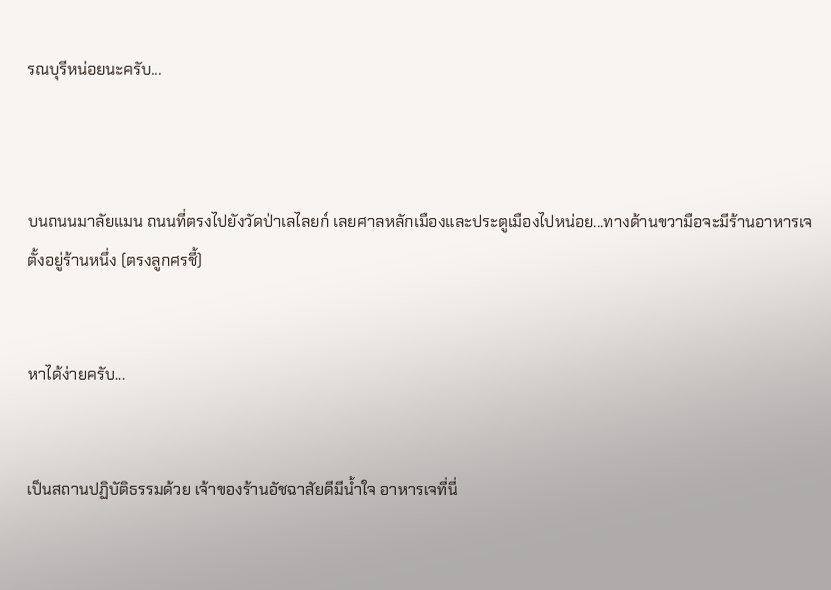รณบุรีหน่อยนะครับ...



บนถนนมาลัยแมน ถนนที่ตรงไปยังวัดป่าเลไลยก์ เลยศาลหลักเมืองและประตูเมืองไปหน่อย...ทางด้านขวามือจะมีร้านอาหารเจตั้งอยู่ร้านหนึ่ง (ตรงลูกศรชี้)


หาได้ง่ายครับ...


เป็นสถานปฏิบัติธรรมด้วย เจ้าของร้านอัชฉาสัยดีมีน้ำใจ อาหารเจที่นี่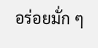อร่อยมั่ก ๆ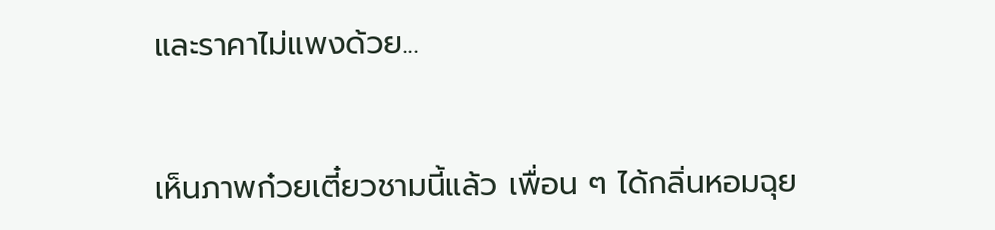และราคาไม่แพงด้วย...


เห็นภาพก๋วยเตี๋ยวชามนี้แล้ว เพื่อน ๆ ได้กลิ่นหอมฉุย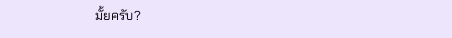มั้ยครับ?